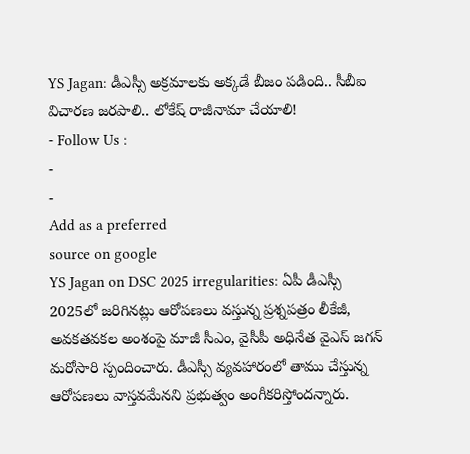YS Jagan: డీఎస్సీ అక్రమాలకు అక్కడే బీజం పడింది.. సీబీఐ విచారణ జరపాలి.. లోకేష్ రాజీనామా చేయాలి!
- Follow Us :
-
-
Add as a preferred
source on google
YS Jagan on DSC 2025 irregularities: ఏపీ డీఎస్సీ 2025లో జరిగినట్లు ఆరోపణలు వస్తున్న ప్రశ్నపత్రం లీకేజీ, అవకతవకల అంశంపై మాజీ సీఎం, వైసీపీ అధినేత వైఎస్ జగన్ మరోసారి స్పందించారు. డీఎస్సీ వ్యవహారంలో తాము చేస్తున్న ఆరోపణలు వాస్తవమేనని ప్రభుత్వం అంగీకరిస్తోందన్నారు.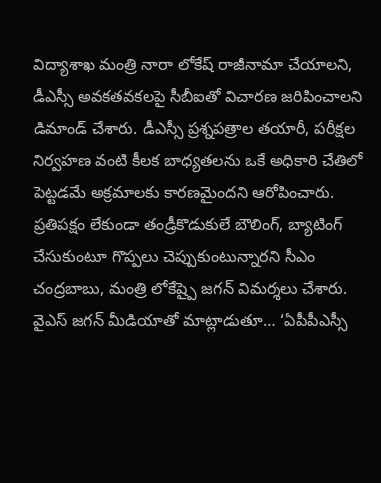విద్యాశాఖ మంత్రి నారా లోకేష్ రాజీనామా చేయాలని, డీఎస్సీ అవకతవకలపై సీబీఐతో విచారణ జరిపించాలని డిమాండ్ చేశారు. డీఎస్సీ ప్రశ్నపత్రాల తయారీ, పరీక్షల నిర్వహణ వంటి కీలక బాధ్యతలను ఒకే అధికారి చేతిలో పెట్టడమే అక్రమాలకు కారణమైందని ఆరోపించారు. ప్రతిపక్షం లేకుండా తండ్రీకొడుకులే బౌలింగ్, బ్యాటింగ్ చేసుకుంటూ గొప్పలు చెప్పుకుంటున్నారని సీఎం చంద్రబాబు, మంత్రి లోకేష్పై జగన్ విమర్శలు చేశారు.
వైఎస్ జగన్ మీడియాతో మాట్లాడుతూ… ‘ఏపీపీఎస్సీ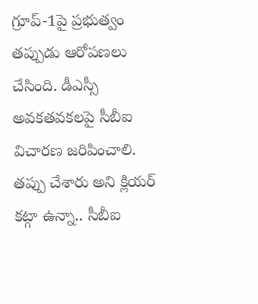గ్రూప్-1పై ప్రభుత్వం తప్పుడు ఆరోపణలు చేసింది. డీఎస్సీ అవకతవకలపై సీబీఐ విచారణ జరిపించాలి. తప్పు చేశారు అని క్లియర్ కట్గా ఉన్నా.. సీబీఐ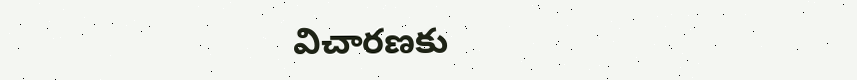విచారణకు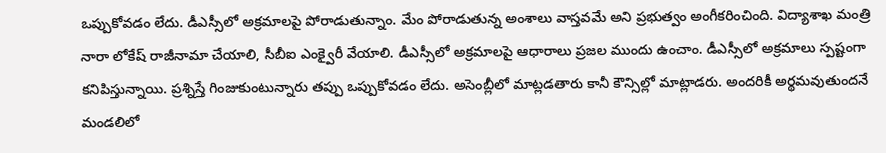ఒప్పుకోవడం లేదు. డీఎస్సీలో అక్రమాలపై పోరాడుతున్నాం. మేం పోరాడుతున్న అంశాలు వాస్తవమే అని ప్రభుత్వం అంగీకరించింది. విద్యాశాఖ మంత్రి నారా లోకేష్ రాజీనామా చేయాలి, సీబీఐ ఎంక్వైరీ వేయాలి. డీఎస్సీలో అక్రమాలపై ఆధారాలు ప్రజల ముందు ఉంచాం. డీఎస్సీలో అక్రమాలు స్పష్టంగా కనిపిస్తున్నాయి. ప్రశ్నిస్తే గింజుకుంటున్నారు తప్పు ఒప్పుకోవడం లేదు. అసెంబ్లీలో మాట్లడతారు కానీ కౌన్సిల్లో మాట్లాడరు. అందరికీ అర్థమవుతుందనే మండలిలో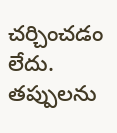చర్చించడం లేదు. తప్పులను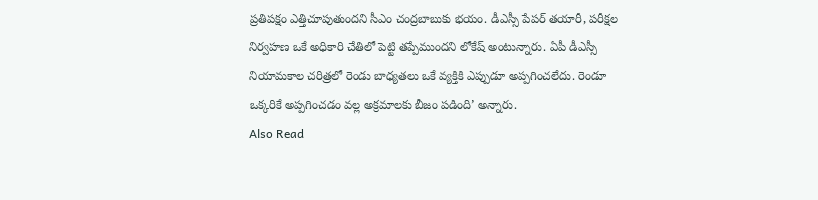ప్రతిపక్షం ఎత్తిచూపుతుందని సీఎం చంద్రబాబుకు భయం. డీఎస్సీ పేపర్ తయారీ, పరీక్షల నిర్వహణ ఒకే అధికారి చేతిలో పెట్టి తప్పేముందని లోకేష్ అంటున్నారు. ఏపీ డీఎస్సీ నియామకాల చరిత్రలో రెండు బాధ్యతలు ఒకే వ్యక్తికి ఎప్పుడూ అప్పగించలేదు. రెండూ ఒక్కరికే అప్పగించడం వల్ల అక్రమాలకు బీజం పడింది’ అన్నారు.
Also Read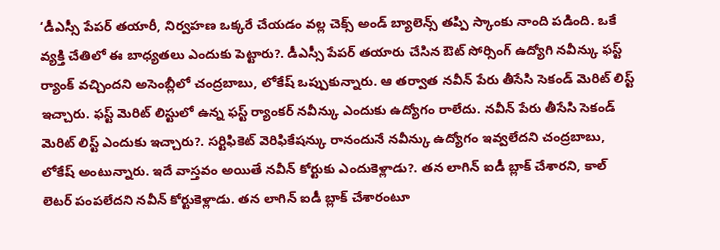‘డీఎస్సీ పేపర్ తయారీ, నిర్వహణ ఒక్కరే చేయడం వల్ల చెక్స్ అండ్ బ్యాలెన్స్ తప్పి స్కాంకు నాంది పడింది. ఒకే వ్యక్తి చేతిలో ఈ బాధ్యతలు ఎందుకు పెట్టారు?. డీఎస్సీ పేపర్ తయారు చేసిన ఔట్ సోర్సింగ్ ఉద్యోగి నవీన్కు ఫస్ట్ ర్యాంక్ వచ్చిందని అసెంబ్లీలో చంద్రబాబు, లోకేష్ ఒప్పుకున్నారు. ఆ తర్వాత నవీన్ పేరు తీసేసి సెకండ్ మెరిట్ లిస్ట్ ఇచ్చారు. ఫస్ట్ మెరిట్ లిస్టులో ఉన్న ఫస్ట్ ర్యాంకర్ నవీన్కు ఎందుకు ఉద్యోగం రాలేదు. నవీన్ పేరు తీసేసి సెకండ్ మెరిట్ లిస్ట్ ఎందుకు ఇచ్చారు?. సర్టిఫికెట్ వెరిఫికేషన్కు రానందునే నవీన్కు ఉద్యోగం ఇవ్వలేదని చంద్రబాబు, లోకేష్ అంటున్నారు. ఇదే వాస్తవం అయితే నవీన్ కోర్టుకు ఎందుకెళ్లాడు?. తన లాగిన్ ఐడీ బ్లాక్ చేశారని, కాల్ లెటర్ పంపలేదని నవీన్ కోర్టుకెళ్లాడు. తన లాగిన్ ఐడీ బ్లాక్ చేశారంటూ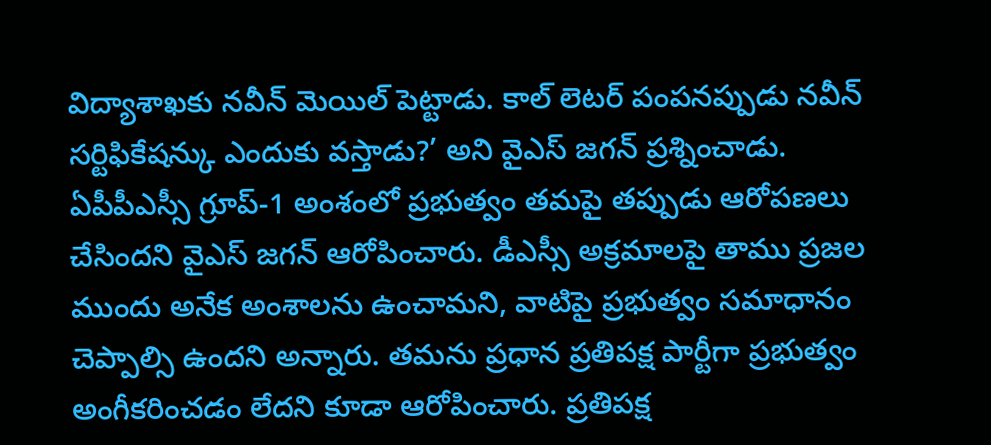విద్యాశాఖకు నవీన్ మెయిల్ పెట్టాడు. కాల్ లెటర్ పంపనప్పుడు నవీన్ సర్టిఫికేషన్కు ఎందుకు వస్తాడు?’ అని వైఎస్ జగన్ ప్రశ్నించాడు.
ఏపీపీఎస్సీ గ్రూప్-1 అంశంలో ప్రభుత్వం తమపై తప్పుడు ఆరోపణలు చేసిందని వైఎస్ జగన్ ఆరోపించారు. డీఎస్సీ అక్రమాలపై తాము ప్రజల ముందు అనేక అంశాలను ఉంచామని, వాటిపై ప్రభుత్వం సమాధానం చెప్పాల్సి ఉందని అన్నారు. తమను ప్రధాన ప్రతిపక్ష పార్టీగా ప్రభుత్వం అంగీకరించడం లేదని కూడా ఆరోపించారు. ప్రతిపక్ష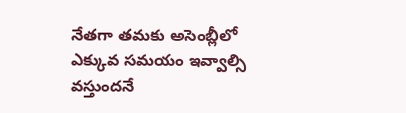నేతగా తమకు అసెంబ్లీలో ఎక్కువ సమయం ఇవ్వాల్సి వస్తుందనే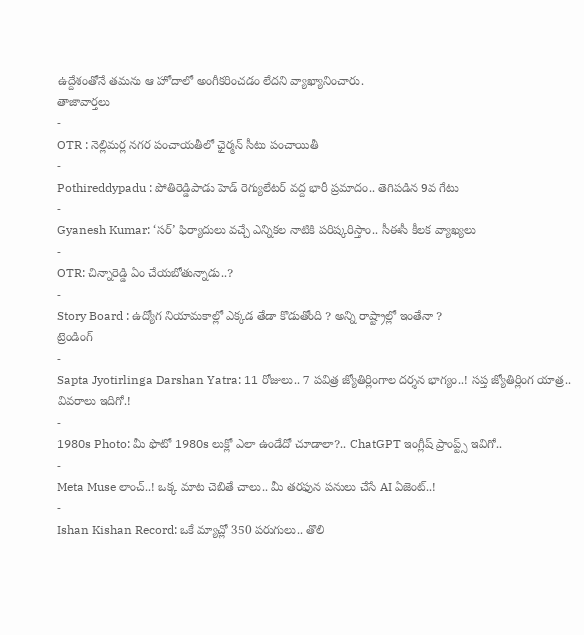ఉద్దేశంతోనే తమను ఆ హోదాలో అంగీకరించడం లేదని వ్యాఖ్యానించారు.
తాజావార్తలు
-
OTR : నెల్లిమర్ల నగర పంచాయతీలో ఛైర్మన్ సీటు పంచాయితీ
-
Pothireddypadu : పోతిరెడ్డిపాడు హెడ్ రెగ్యులేటర్ వద్ద భారీ ప్రమాదం.. తెగిపడిన 9వ గేటు
-
Gyanesh Kumar: ‘సర్’ ఫిర్యాదులు వచ్చే ఎన్నికల నాటికి పరిష్కరిస్తాం.. సీఈసీ కీలక వ్యాఖ్యలు
-
OTR: చిన్నారెడ్డి ఏం చేయబోతున్నాడు..?
-
Story Board : ఉద్యోగ నియామకాల్లో ఎక్కడ తేడా కొడుతోంది ? అన్ని రాష్ట్రాల్లో ఇంతేనా ?
ట్రెండింగ్
-
Sapta Jyotirlinga Darshan Yatra: 11 రోజులు.. 7 పవిత్ర జ్యోతిర్లింగాల దర్శన భాగ్యం..! సప్త జ్యోతిర్లింగ యాత్ర.. వివరాలు ఇదిగో.!
-
1980s Photo: మీ ఫొటో 1980s లుక్లో ఎలా ఉండేదో చూడాలా?.. ChatGPT ఇంగ్లీష్ ప్రాంప్ట్స్ ఇవిగో..
-
Meta Muse లాంచ్..! ఒక్క మాట చెబితే చాలు.. మీ తరఫున పనులు చేసే AI ఏజెంట్..!
-
Ishan Kishan Record: ఒకే మ్యాచ్లో 350 పరుగులు.. తొలి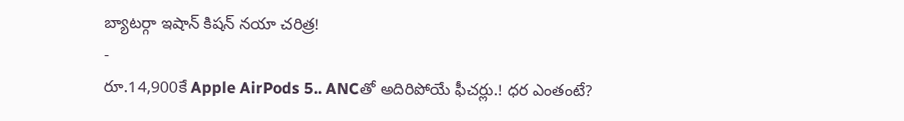బ్యాటర్గా ఇషాన్ కిషన్ నయా చరిత్ర!
-
రూ.14,900కే Apple AirPods 5.. ANCతో అదిరిపోయే ఫీచర్లు.! ధర ఎంతంటే?